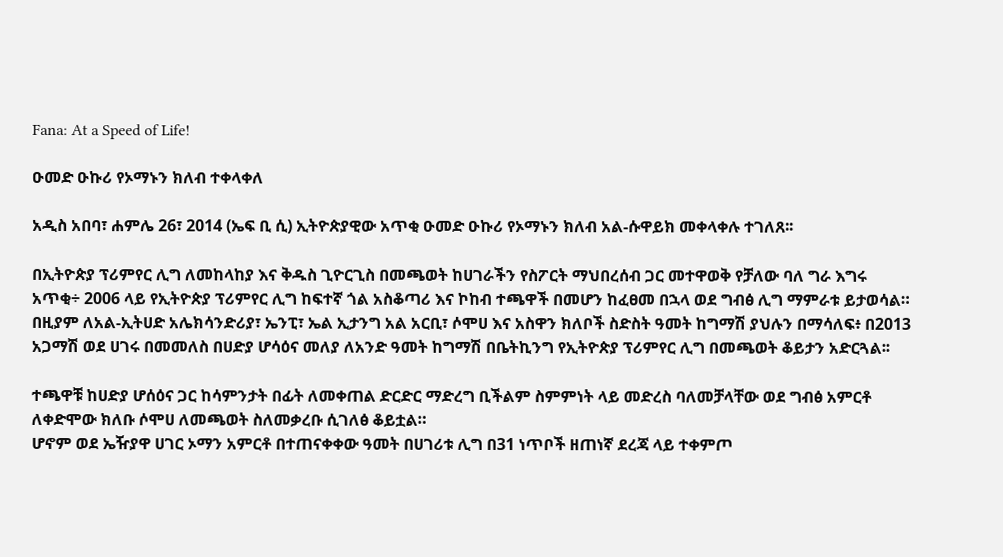Fana: At a Speed of Life!

ዑመድ ዑኩሪ የኦማኑን ክለብ ተቀላቀለ

አዲስ አበባ፣ ሐምሌ 26፣ 2014 (ኤፍ ቢ ሲ) ኢትዮጵያዊው አጥቂ ዑመድ ዑኩሪ የኦማኑን ክለብ አል-ሱዋይክ መቀላቀሉ ተገለጸ፡፡

በኢትዮጵያ ፕሪምየር ሊግ ለመከላከያ እና ቅዱስ ጊዮርጊስ በመጫወት ከሀገራችን የስፖርት ማህበረሰብ ጋር መተዋወቅ የቻለው ባለ ግራ እግሩ አጥቂ÷ 2006 ላይ የኢትዮጵያ ፕሪምየር ሊግ ከፍተኛ ጎል አስቆጣሪ እና ኮከብ ተጫዋች በመሆን ከፈፀመ በኋላ ወደ ግብፅ ሊግ ማምራቱ ይታወሳል።
በዚያም ለአል-ኢትሀድ አሌክሳንድሪያ፣ ኤንፒ፣ ኤል ኢታንግ አል አርቢ፣ ሶሞሀ እና አስዋን ክለቦች ስድስት ዓመት ከግማሽ ያህሉን በማሳለፍ፥ በ2013 አጋማሽ ወደ ሀገሩ በመመለስ በሀድያ ሆሳዕና መለያ ለአንድ ዓመት ከግማሽ በቤትኪንግ የኢትዮጵያ ፕሪምየር ሊግ በመጫወት ቆይታን አድርጓል፡፡

ተጫዋቹ ከሀድያ ሆሰዕና ጋር ከሳምንታት በፊት ለመቀጠል ድርድር ማድረግ ቢችልም ስምምነት ላይ መድረስ ባለመቻላቸው ወደ ግብፅ አምርቶ ለቀድሞው ክለቡ ሶሞሀ ለመጫወት ስለመቃረቡ ሲገለፅ ቆይቷል።
ሆኖም ወደ ኤዥያዋ ሀገር ኦማን አምርቶ በተጠናቀቀው ዓመት በሀገሪቱ ሊግ በ31 ነጥቦች ዘጠነኛ ደረጃ ላይ ተቀምጦ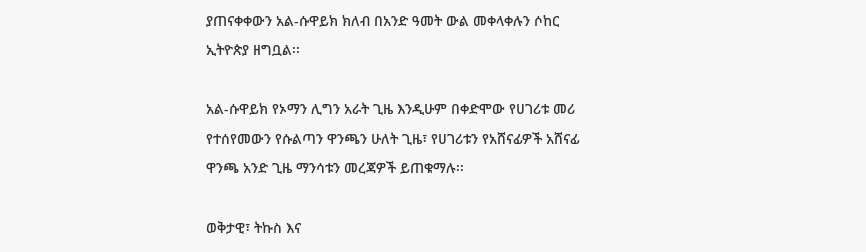ያጠናቀቀውን አል-ሱዋይክ ክለብ በአንድ ዓመት ውል መቀላቀሉን ሶከር ኢትዮጵያ ዘግቧል፡፡

አል-ሱዋይክ የኦማን ሊግን አራት ጊዜ እንዲሁም በቀድሞው የሀገሪቱ መሪ የተሰየመውን የሱልጣን ዋንጫን ሁለት ጊዜ፣ የሀገሪቱን የአሸናፊዎች አሸናፊ ዋንጫ አንድ ጊዜ ማንሳቱን መረጃዎች ይጠቁማሉ፡፡

ወቅታዊ፣ ትኩስ እና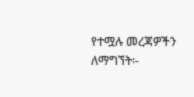የተሟሉ መረጃዎችን ለማግኘት፡-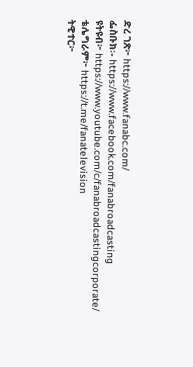ድረ ገጽ፦ https://www.fanabc.com/
ፌስቡክ፡- https://www.facebook.com/fanabroadcasting
ዩትዩብ፦ https://www.youtube.com/c/fanabroadcastingcorporate/
ቴሌግራም፦ https://t.me/fanatelevision
ትዊተር፦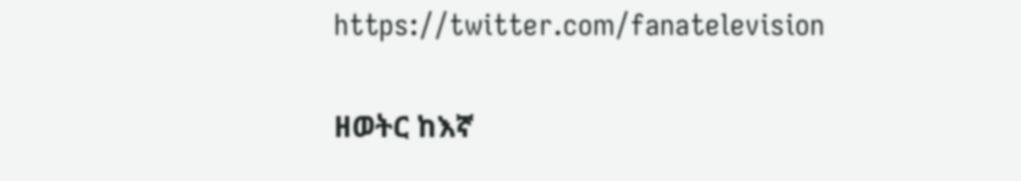https://twitter.com/fanatelevision

ዘወትር ከእኛ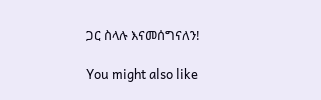ጋር ስላሉ እናመሰግናለን!

You might also like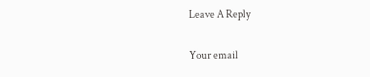Leave A Reply

Your email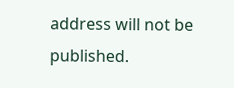address will not be published.